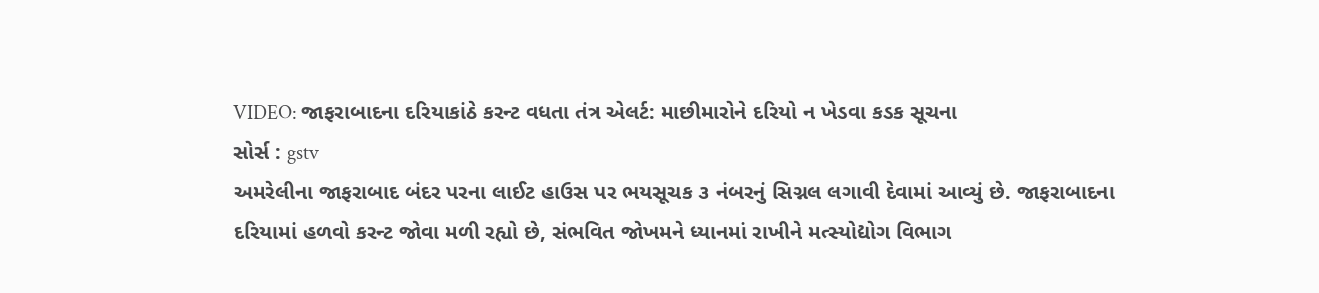VIDEO: જાફરાબાદના દરિયાકાંઠે કરન્ટ વધતા તંત્ર એલર્ટ: માછીમારોને દરિયો ન ખેડવા કડક સૂચના
સોર્સ : gstv
અમરેલીના જાફરાબાદ બંદર પરના લાઈટ હાઉસ પર ભયસૂચક ૩ નંબરનું સિગ્નલ લગાવી દેવામાં આવ્યું છે. જાફરાબાદના દરિયામાં હળવો કરન્ટ જોવા મળી રહ્યો છે, સંભવિત જોખમને ધ્યાનમાં રાખીને મત્સ્યોદ્યોગ વિભાગ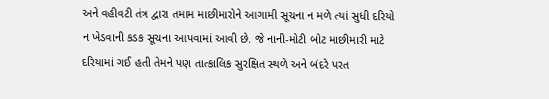અને વહીવટી તંત્ર દ્વારા તમામ માછીમારોને આગામી સૂચના ન મળે ત્યાં સુધી દરિયો ન ખેડવાની કડક સૂચના આપવામાં આવી છે. જે નાની-મોટી બોટ માછીમારી માટે દરિયામાં ગઈ હતી તેમને પણ તાત્કાલિક સુરક્ષિત સ્થળે અને બંદરે પરત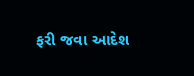ફરી જવા આદેશ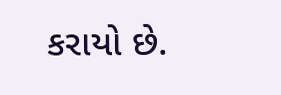કરાયો છે.